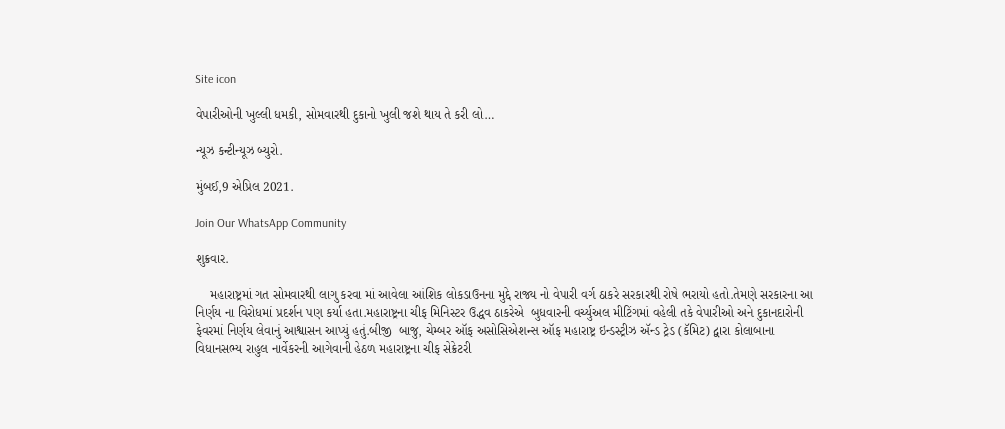Site icon

વેપારીઓની ખુલ્લી ધમકી, સોમવારથી દુકાનો ખુલી જશે થાય તે કરી લો…

ન્યૂઝ કન્ટીન્યૂઝ બ્યુરો.

મુંબઈ,9 એપ્રિલ 2021.

Join Our WhatsApp Community

શુક્રવાર.

    મહારાષ્ટ્રમાં ગત સોમવારથી લાગુ કરવા માં આવેલા આંશિક લોકડાઉનના મુદ્દે રાજ્ય નો વેપારી વર્ગ ઠાકરે સરકારથી રોષે ભરાયો હતો.તેમણે સરકારના આ નિર્ણય ના વિરોધમાં પ્રદર્શન પણ કર્યા હતા.મહારાષ્ટ્રના ચીફ મિનિસ્ટર ઉદ્ધવ ઠાકરેએ  બુધવારની વર્ચ્યુઅલ મીટિંગમાં વહેલી તકે વેપારીઓ અને દુકાનદારોની ફેવરમાં નિર્ણય લેવાનું આશ્વાસન આપ્યું હતું.બીજી  બાજુ, ચેમ્બર ઑફ અસોસિએશન્સ ઑફ મહારાષ્ટ્ર ઇન્ડસ્ટ્રીઝ ઍન્ડ ટ્રેડ (કૅમિટ) દ્વારા કોલાબાના વિધાનસભ્ય રાહુલ નાર્વેકરની આગેવાની હેઠળ મહારાષ્ટ્રના ચીફ સેક્રેટરી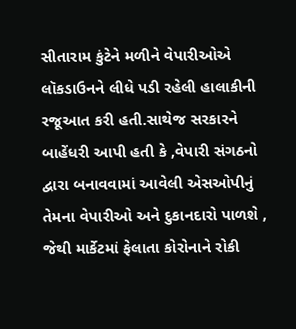સીતારામ કુંટેને મળીને વેપારીઓએ  લૉકડાઉનને લીધે પડી રહેલી હાલાકીની રજૂઆત કરી હતી.સાથેજ સરકારને બાહેંધરી આપી હતી કે ,વેપારી સંગઠનો દ્વારા બનાવવામાં આવેલી એસઓપીનું તેમના વેપારીઓ અને દુકાનદારો પાળશે , જેથી માર્કેટમાં ફેલાતા કોરોનાને રોકી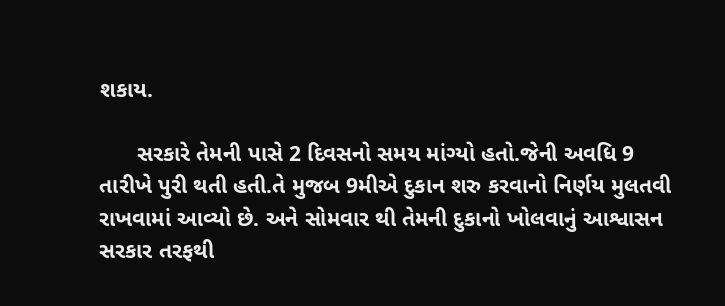શકાય.

      સરકારે તેમની પાસે 2 દિવસનો સમય માંગ્યો હતો.જેની અવધિ 9 તારીખે પુરી થતી હતી.તે મુજબ 9મીએ દુકાન શરુ કરવાનો નિર્ણય મુલતવી રાખવામાં આવ્યો છે. અને સોમવાર થી તેમની દુકાનો ખોલવાનું આશ્વાસન સરકાર તરફથી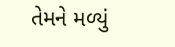તેમને મળ્યું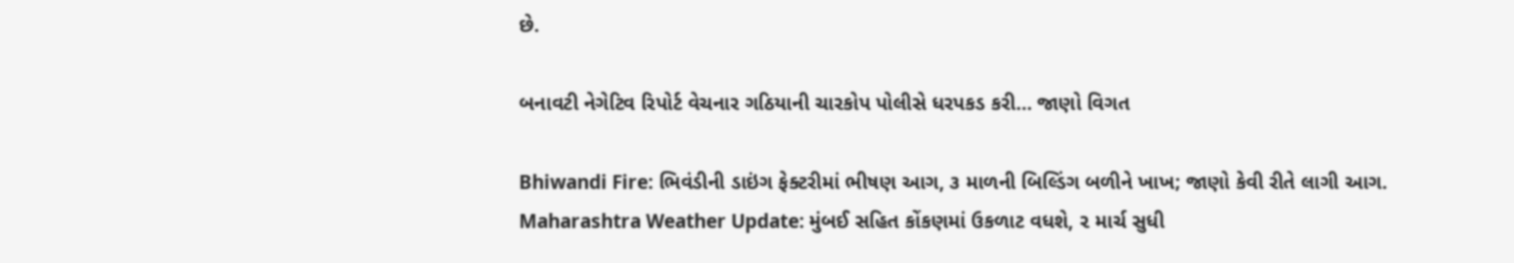છે.

બનાવટી નેગેટિવ રિપોર્ટ વેચનાર ગઠિયાની ચારકોપ પોલીસે ધરપકડ કરી… જાણો વિગત

Bhiwandi Fire: ભિવંડીની ડાઇંગ ફેક્ટરીમાં ભીષણ આગ, ૩ માળની બિલ્ડિંગ બળીને ખાખ; જાણો કેવી રીતે લાગી આગ.
Maharashtra Weather Update: મુંબઈ સહિત કોંકણમાં ઉકળાટ વધશે, ૨ માર્ચ સુધી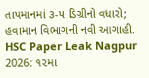તાપમાનમાં ૩-૫ ડિગ્રીનો વધારો; હવામાન વિભાગની નવી આગાહી.
HSC Paper Leak Nagpur 2026: ૧૨મા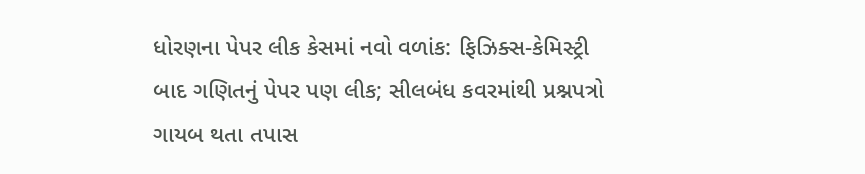ધોરણના પેપર લીક કેસમાં નવો વળાંક: ફિઝિક્સ-કેમિસ્ટ્રી બાદ ગણિતનું પેપર પણ લીક; સીલબંધ કવરમાંથી પ્રશ્નપત્રો ગાયબ થતા તપાસ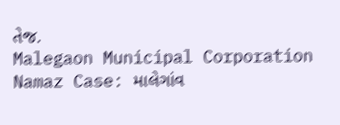તેજ.
Malegaon Municipal Corporation Namaz Case: માલેગાંવ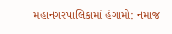મહાનગરપાલિકામાં હંગામો: નમાજ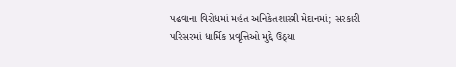પઢવાના વિરોધમાં મહંત અનિકેતશાસ્ત્રી મેદાનમાં; સરકારી પરિસરમાં ધાર્મિક પ્રવૃત્તિઓ મુદ્દે ઉઠ્યા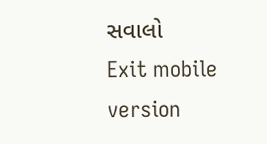સવાલો
Exit mobile version